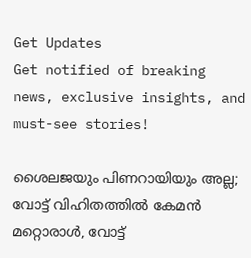Get Updates
Get notified of breaking news, exclusive insights, and must-see stories!

ശൈലജയും പിണറായിയും അല്ല; വോട്ട് വിഹിതത്തില്‍ കേമന്‍ മറ്റൊരാള്‍, വോട്ട്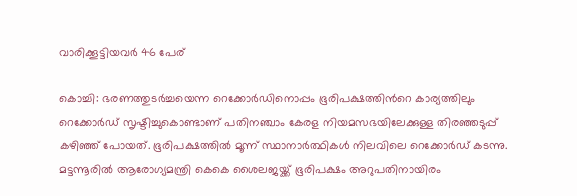വാരിക്കൂട്ടിയവര്‍ 46 പേര്

കൊച്ചി: ഭരണത്തുടര്‍ച്ചയെന്ന റെക്കോര്‍ഡിനൊപ്പം ഭൂരിപക്ഷത്തിന്‍റെ കാര്യത്തിലും റെക്കോര്‍ഡ് സൃഷ്ടിച്ചുകൊണ്ടാണ് പതിനഞ്ചാം കേരള നിയമസഭയിലേക്കുള്ള തിരഞ്ഞടുപ്പ് കഴിഞ്ഞ് പോയത്. ഭൂരിപക്ഷത്തില്‍ മൂന്ന് സ്ഥാനാര്‍ത്ഥികള്‍ നിലവിലെ റെക്കോര്‍ഡ് കടന്നു. മട്ടന്നൂരില്‍ ആരോഗ്യമന്ത്രി കെകെ ശൈലജയ്ക്ക് ഭൂരിപക്ഷം അറുപതിനായിരം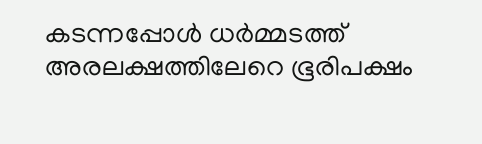കടന്നപ്പോള്‍ ധര്‍മ്മടത്ത് അരലക്ഷത്തിലേറെ ഭൂരിപക്ഷം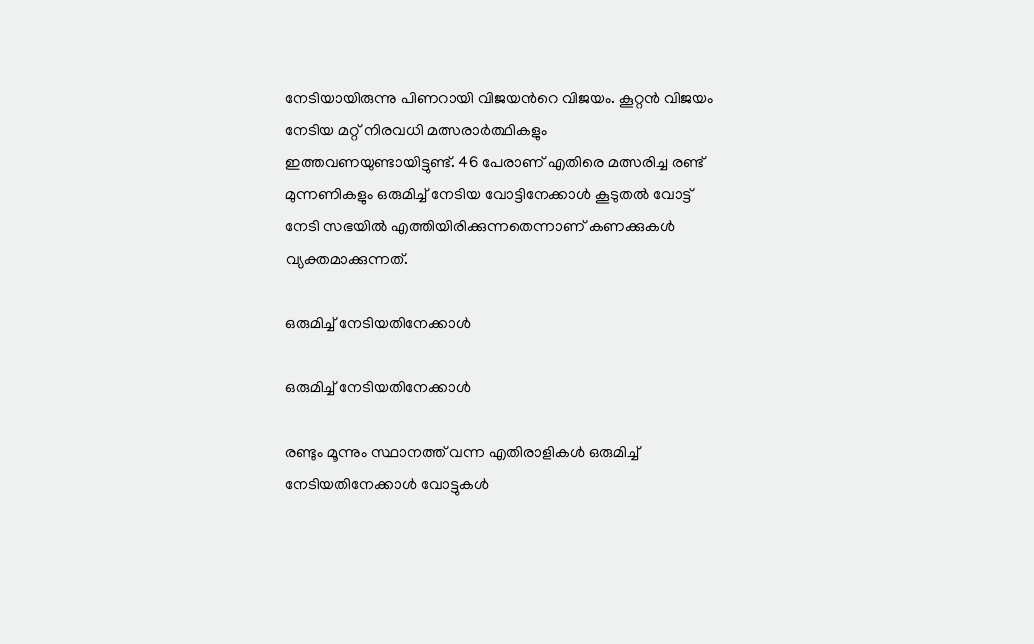നേടിയായിരുന്നു പിണറായി വിജയന്‍റെ വിജയം. കൂറ്റന്‍ വിജയം നേടിയ മറ്റ് നിരവധി മത്സരാര്‍ത്ഥികളും ഇത്തവണയുണ്ടായിട്ടുണ്ട്. 46 പേരാണ് എതിരെ മത്സരിച്ച രണ്ട് മുന്നണികളും ഒരുമിച്ച് നേടിയ വോട്ടിനേക്കാള്‍ കൂടുതല്‍ വോട്ട് നേടി സഭയില്‍ എത്തിയിരിക്കുന്നതെന്നാണ് കണക്കുകള്‍ വ്യക്തമാക്കുന്നത്.

ഒരുമിച്ച് നേടിയതിനേക്കാള്‍

ഒരുമിച്ച് നേടിയതിനേക്കാള്‍

രണ്ടും മൂന്നും സ്ഥാനത്ത് വന്ന എതിരാളികള്‍ ഒരുമിച്ച് നേടിയതിനേക്കാള്‍ വോട്ടുകള്‍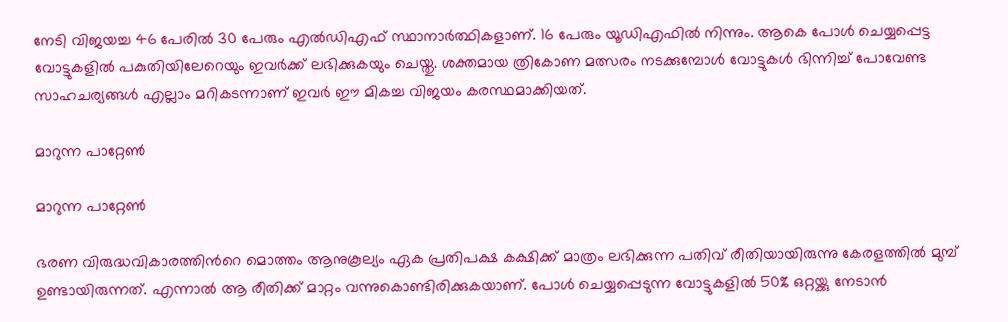നേടി വിജയച്ച 46 പേരില്‍ 30 പേരും എല്‍ഡിഎഫ് സ്ഥാനാര്‍ത്ഥികളാണ്. 16 പേരും യൂഡിഎഫില്‍ നിന്നും. ആകെ പോള്‍ ചെയ്യപ്പെട്ട വോട്ടുകളില്‍ പകുതിയിലേറെയും ഇവര്‍ക്ക് ലഭിക്കുകയും ചെയ്തു. ശക്തമായ ത്രികോണ മത്സരം നടക്കുമ്പോള്‍ വോട്ടുകള്‍ ഭിന്നിച്ച് പോവേണ്ട സാഹചര്യങ്ങള്‍ എല്ലാം മറികടന്നാണ് ഇവര്‍ ഈ മികച്ച വിജയം കരസ്ഥമാക്കിയത്.

മാറുന്ന പാറ്റേണ്‍

മാറുന്ന പാറ്റേണ്‍

ഭരണ വിരുദ്ധവികാരത്തിന്‍റെ മൊത്തം ആനുകൂല്യം ഏക പ്രതിപക്ഷ കക്ഷിക്ക് മാത്രം ലഭിക്കുന്ന പതിവ് രീതിയായിരുന്നു കേരളത്തില്‍ മുമ്പ് ഉണ്ടായിരുന്നത്. എന്നാല്‍ ആ രീതിക്ക് മാറ്റം വന്നുകൊണ്ടിരിക്കുകയാണ്. പോൾ ചെയ്യപ്പെടുന്ന വോട്ടുകളിൽ 50% ഒറ്റയ്ക്കു നേടാൻ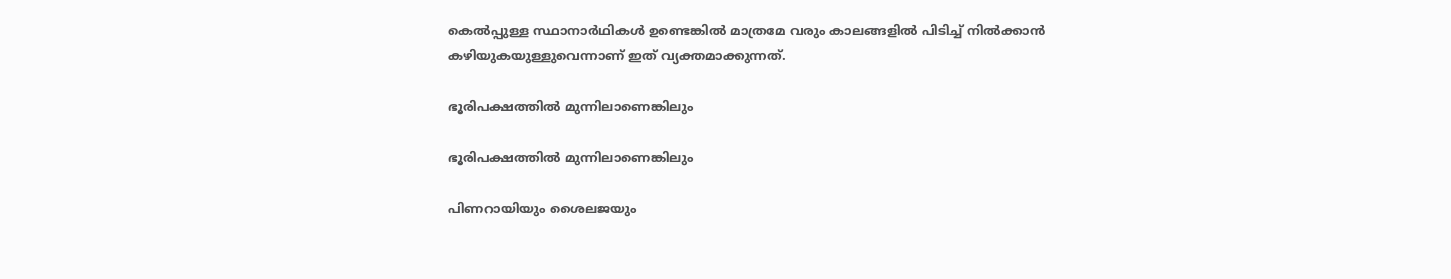കെൽപ്പുള്ള സ്ഥാനാർഥികള്‍ ഉണ്ടെങ്കില്‍ മാത്രമേ വരും കാലങ്ങളില്‍ പിടിച്ച് നില്‍ക്കാന്‍ കഴിയുകയുള്ളുവെന്നാണ് ഇത് വ്യക്തമാക്കുന്നത്.

ഭൂരിപക്ഷത്തില്‍ മുന്നിലാണെങ്കിലും

ഭൂരിപക്ഷത്തില്‍ മുന്നിലാണെങ്കിലും

പിണറായിയും ശൈലജയും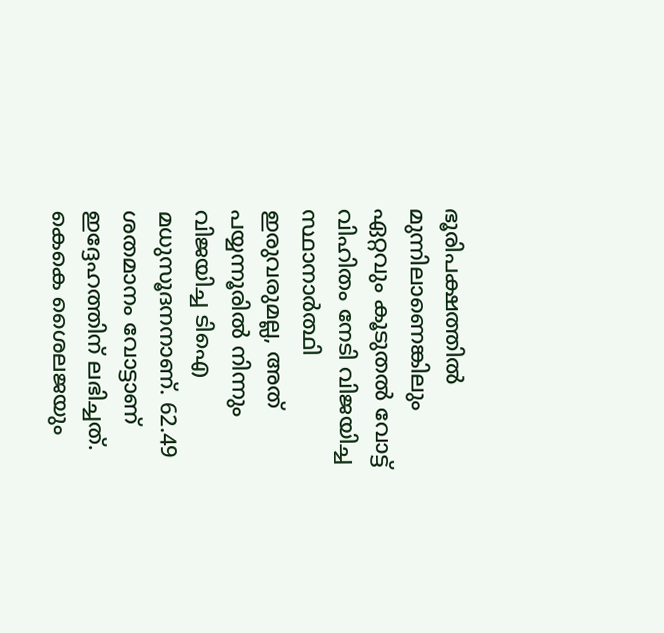ഭൂരിപക്ഷത്തില്‍ മുന്നിലാണെങ്കിലും ഏറ്റവും കൂടുതല്‍ വോട്ട് വിഹിതം നേടി വിജയിച്ച സ്ഥാനാര്‍ത്ഥി ഇരുവരുമല്ല, അത് പയ്യന്നൂരില്‍ നിന്നും വിജയിച്ച ടിഐ മധുസൂദനനാണ്. 62.49 ശതമാനം വോട്ടാണ് ഇദ്ദേഹത്തിന് ലഭിച്ചത്. കെകെ ശൈലജയും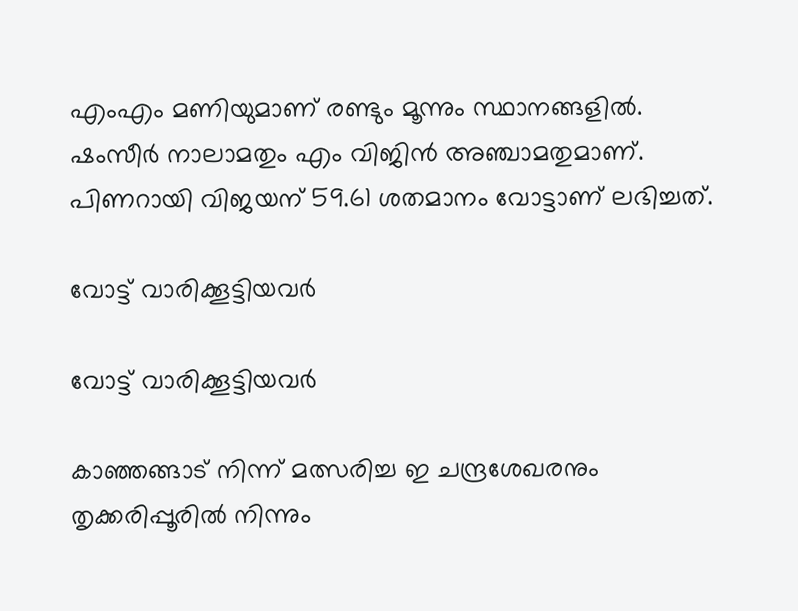എംഎം മണിയുമാണ് രണ്ടും മൂന്നും സ്ഥാനങ്ങളില്‍. ഷംസീര്‍ നാലാമതും എം വിജിന്‍ അഞ്ചാമതുമാണ്. പിണറായി വിജയന് 59.61 ശതമാനം വോട്ടാണ് ലഭിച്ചത്.

വോട്ട് വാരിക്കൂട്ടിയവര്‍

വോട്ട് വാരിക്കൂട്ടിയവര്‍

കാഞ്ഞങ്ങാട് നിന്ന് മത്സരിച്ച ഇ ചന്ദ്രശേഖരനും തൃക്കരിപ്പൂരില്‍ നിന്നും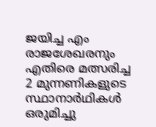ജയിച്ച എം രാജശേഖരനും എതിരെ മത്സരിച്ച 2 മുന്നണികളുടെ സ്ഥാനാർഥികൾ ഒരുമിച്ചു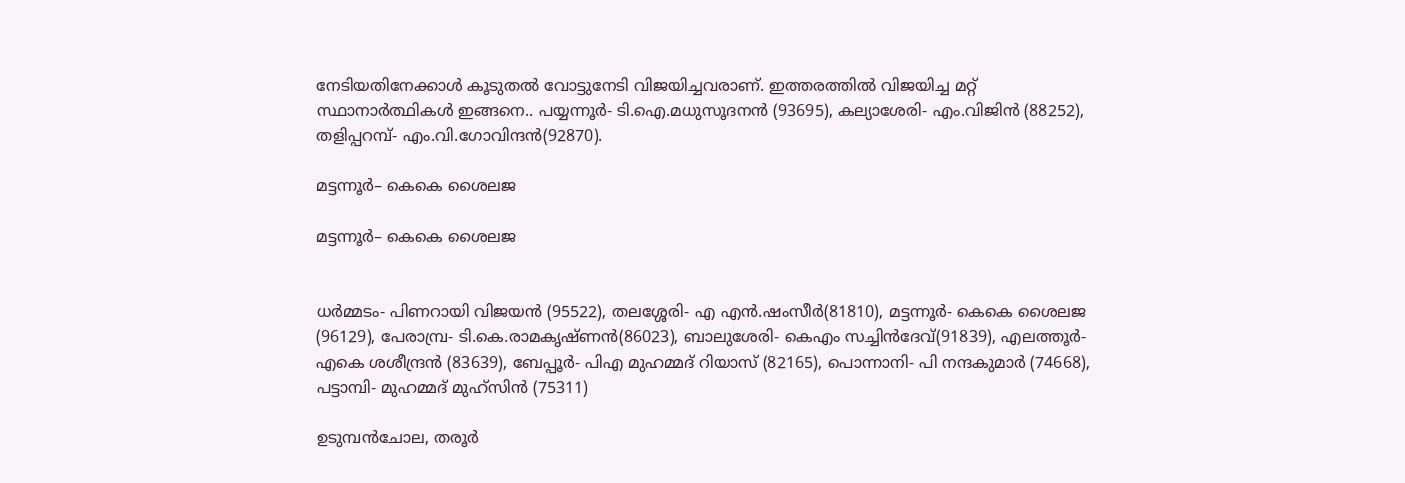നേടിയതിനേക്കാൾ കൂടുതൽ വോട്ടുനേടി വിജയിച്ചവരാണ്. ഇത്തരത്തില്‍ വിജയിച്ച മറ്റ് സ്ഥാനാര്‍ത്ഥികള്‍ ഇങ്ങനെ.. പയ്യന്നൂർ- ടി.ഐ.മധുസൂദനൻ (93695), കല്യാശേരി- എം.വിജിൻ (88252), തളിപ്പറമ്പ്- എം.വി.ഗോവിന്ദൻ(92870).

മട്ടന്നൂർ– കെകെ ശൈലജ

മട്ടന്നൂർ– കെകെ ശൈലജ


ധർമ്മടം- പിണറായി വിജയൻ (95522), തലശ്ശേരി- എ എൻ.ഷംസീർ(81810), മട്ടന്നൂർ- കെകെ ശൈലജ (96129), പേരാമ്പ്ര- ടി.കെ.രാമകൃഷ്ണൻ(86023), ബാലുശേരി- കെഎം സച്ചിൻദേവ്(91839), എലത്തൂർ- എകെ ശശീന്ദ്രൻ (83639), ബേപ്പൂർ- പിഎ മുഹമ്മദ് റിയാസ് (82165), പൊന്നാനി- പി നന്ദകുമാർ (74668), പട്ടാമ്പി- മുഹമ്മദ് മുഹ്സിൻ (75311)

ഉടുമ്പൻചോല, തരൂര്‍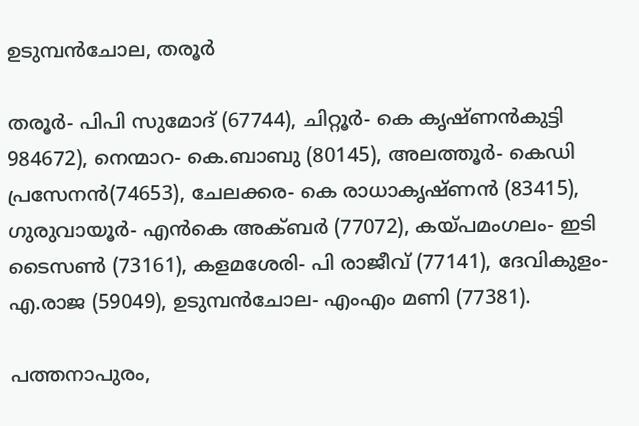ഉടുമ്പൻചോല, തരൂര്‍

തരൂർ- പിപി സുമോദ് (67744), ചിറ്റൂർ- കെ കൃഷ്ണൻകുട്ടി 984672), നെന്മാറ- കെ.ബാബു (80145), അലത്തൂർ- കെഡി പ്രസേനൻ(74653), ചേലക്കര- കെ രാധാകൃഷ്ണൻ (83415), ഗുരുവായൂർ- എൻകെ അക്ബർ (77072), കയ്പമംഗലം- ഇടി ടൈസൺ (73161), കളമശേരി- പി രാജീവ് (77141), ദേവികുളം- എ.രാജ (59049), ഉടുമ്പൻചോല- എംഎം മണി (77381).

പത്തനാപുരം,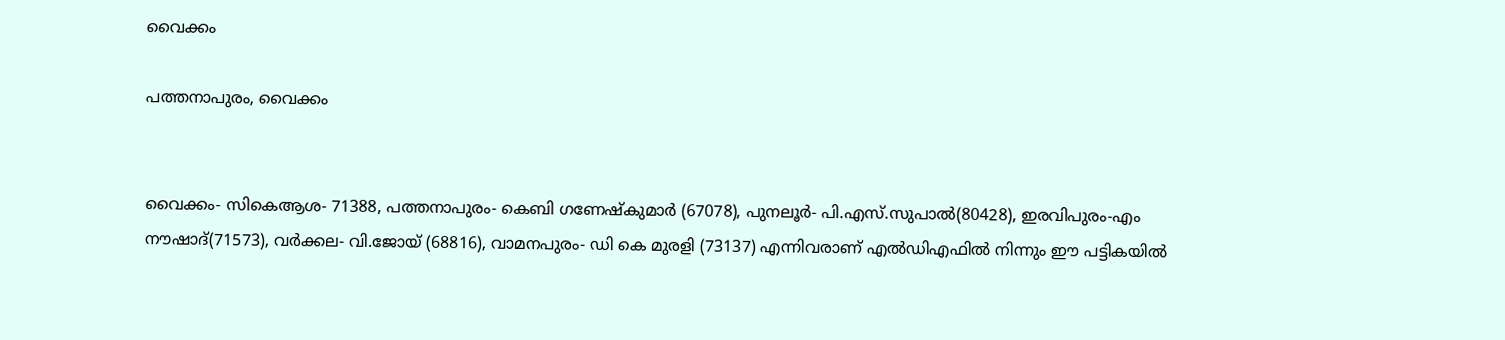വൈക്കം

പത്തനാപുരം, വൈക്കം


വൈക്കം- സികെആശ- 71388, പത്തനാപുരം- കെബി ഗണേഷ്കുമാർ (67078), പുനലൂർ- പി.എസ്.സുപാൽ(80428), ഇരവിപുരം-എം നൗഷാദ്(71573), വർക്കല- വി.ജോയ് (68816), വാമനപുരം- ഡി കെ മുരളി (73137) എന്നിവരാണ് എല്‍ഡിഎഫില്‍ നിന്നും ഈ പട്ടികയില്‍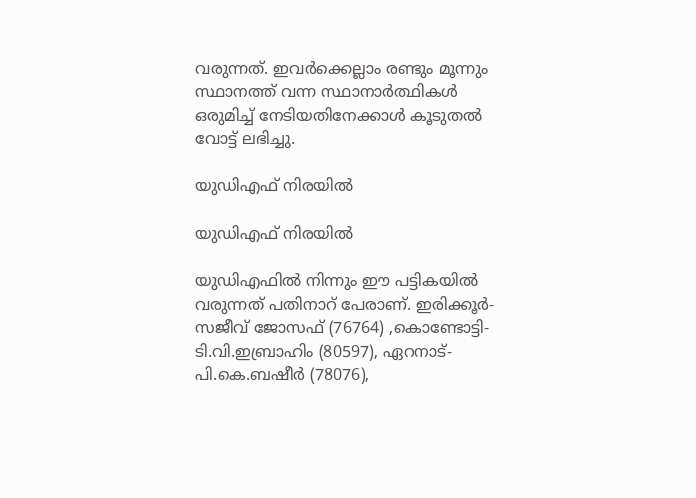വരുന്നത്. ഇവര്‍ക്കെല്ലാം രണ്ടും മൂന്നും സ്ഥാനത്ത് വന്ന സ്ഥാനാര്‍ത്ഥികള്‍ ഒരുമിച്ച് നേടിയതിനേക്കാള്‍ കൂടുതല്‍ വോട്ട് ലഭിച്ചു.

യുഡിഎഫ് നിരയില്‍

യുഡിഎഫ് നിരയില്‍

യുഡിഎഫില്‍ നിന്നും ഈ പട്ടികയില്‍ വരുന്നത് പതിനാറ് പേരാണ്. ഇരിക്കൂർ- സജീവ് ജോസഫ് (76764) ,കൊണ്ടോട്ടി- ടി.വി.ഇബ്രാഹിം (80597), ഏറനാട്- പി.കെ.ബഷീർ (78076),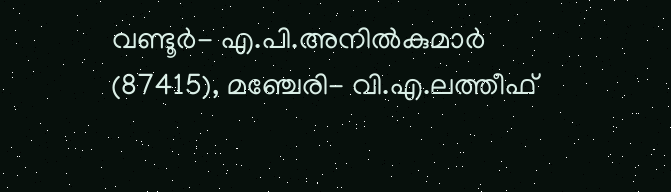വണ്ടൂർ- എ.പി.അനിൽകുമാർ (87415), മഞ്ചേരി- വി.എ.ലത്തീഫ്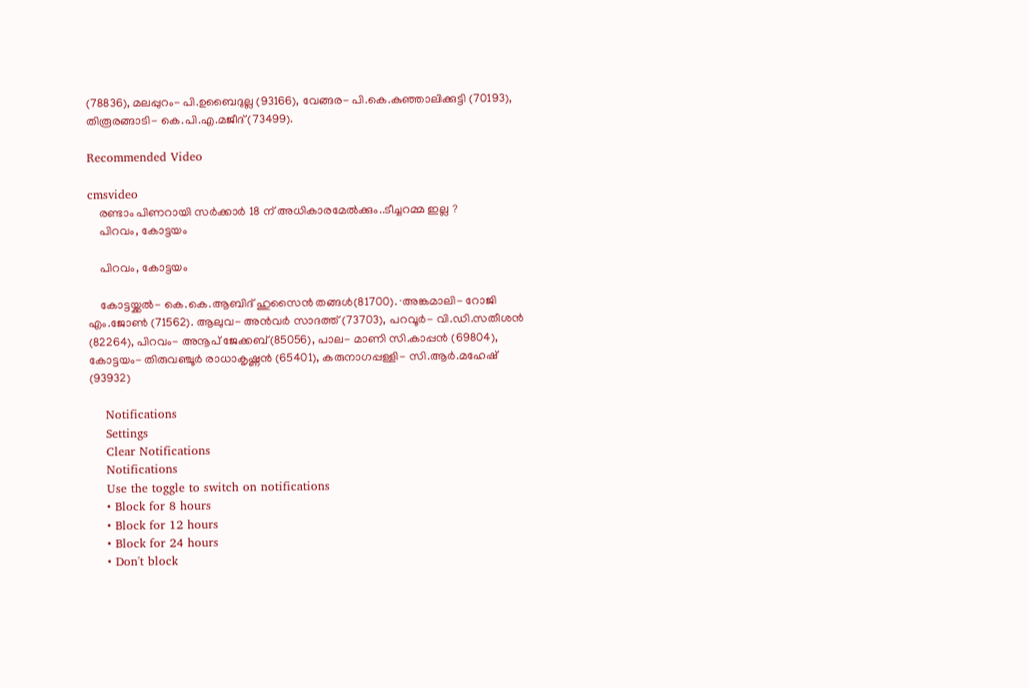(78836), മലപ്പുറം- പി.ഉബൈദുല്ല (93166), വേങ്ങര- പി.കെ.കുഞ്ഞാലിക്കുട്ടി (70193), തിരൂരങ്ങാടി- കെ.പി.എ.മജീദ് (73499).

Recommended Video

cmsvideo
    രണ്ടാം പിണറായി സർക്കാർ 18 ന് അധികാരമേൽക്കും..ടീച്ചറമ്മ ഇല്ല ?
    പിറവം, കോട്ടയം

    പിറവം, കോട്ടയം

    കോട്ടയ്ക്കൽ- കെ.കെ.ആബിദ് ഹുസൈൻ തങ്ങൾ(81700). ∙അങ്കമാലി- റോജി എം.ജോൺ (71562). ആലുവ- അൻവർ സാദത്ത് (73703), പറവൂർ- വി.ഡി.സതീശൻ (82264), പിറവം- അനൂപ് ജേക്കബ്(85056), പാല- മാണി സി.കാപ്പൻ (69804), കോട്ടയം- തിരുവഞ്ചൂർ രാധാകൃഷ്ണൻ (65401), കരുനാഗപ്പള്ളി- സി.ആർ.മഹേഷ് (93932)

    Notifications
    Settings
    Clear Notifications
    Notifications
    Use the toggle to switch on notifications
    • Block for 8 hours
    • Block for 12 hours
    • Block for 24 hours
    • Don't block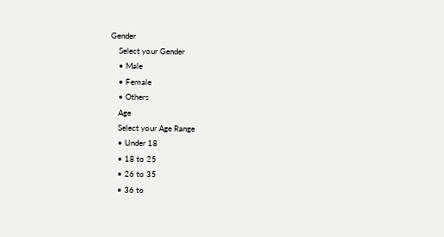Gender
    Select your Gender
    • Male
    • Female
    • Others
    Age
    Select your Age Range
    • Under 18
    • 18 to 25
    • 26 to 35
    • 36 to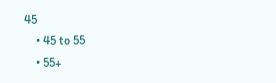45
    • 45 to 55
    • 55+